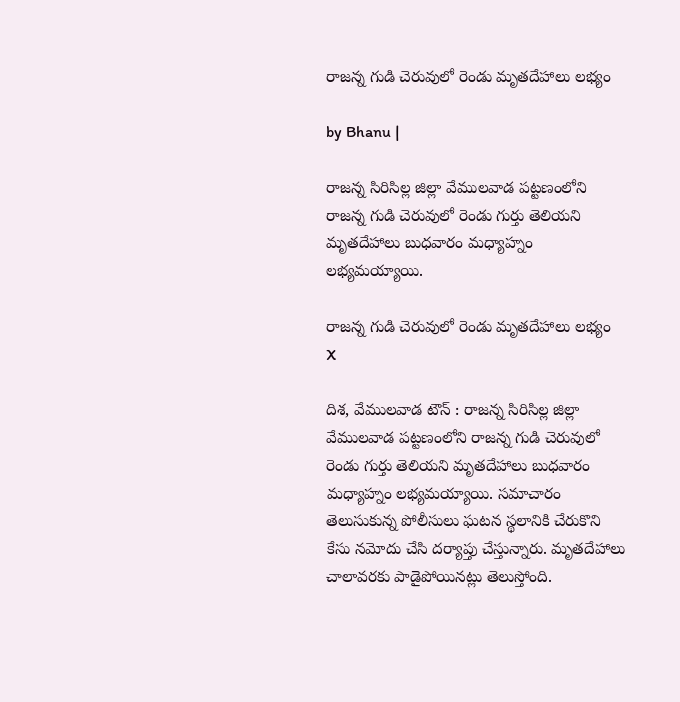రాజన్న గుడి చెరువులో రెండు మృతదేహాలు లభ్యం

by Bhanu |

రాజన్న సిరిసిల్ల జిల్లా వేములవాడ పట్టణంలోని రాజన్న గుడి చెరువులో రెండు గుర్తు తెలియని మృతదేహాలు బుధవారం మధ్యాహ్నం లభ్యమయ్యాయి.

రాజన్న గుడి చెరువులో రెండు మృతదేహాలు లభ్యం
X

దిశ, వేములవాడ టౌన్ : రాజన్న సిరిసిల్ల జిల్లా వేములవాడ పట్టణంలోని రాజన్న గుడి చెరువులో రెండు గుర్తు తెలియని మృతదేహాలు బుధవారం మధ్యాహ్నం లభ్యమయ్యాయి. సమాచారం తెలుసుకున్న పోలీసులు ఘటన స్థలానికి చేరుకొని కేసు నమోదు చేసి దర్యాప్తు చేస్తున్నారు. మృతదేహాలు చాలావరకు పాడైపోయినట్లు తెలుస్తోంది.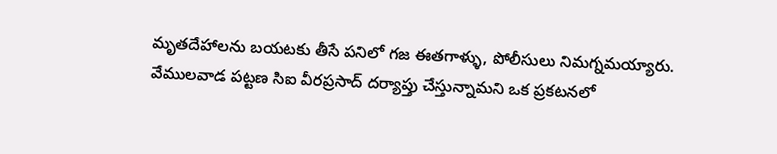మృతదేహాలను బయటకు తీసే పనిలో గజ ఈతగాళ్ళు, పోలీసులు నిమగ్నమయ్యారు. వేములవాడ పట్టణ సిఐ వీరప్రసాద్ దర్యాప్తు చేస్తున్నామని ఒక ప్రకటనలో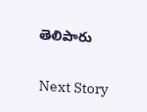తెలిపారు

Next Story